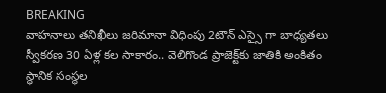BREAKING
వాహనాలు తనిఖీలు జరిమానా విధింపు 2టౌన్ ఎస్సై గా బాధ్యతలు స్వీకరణ 30 ఏళ్ల కల సాకారం.. వెలిగొండ ప్రాజెక్ట్‌కు జాతికి అంకితం స్థానిక సంస్థల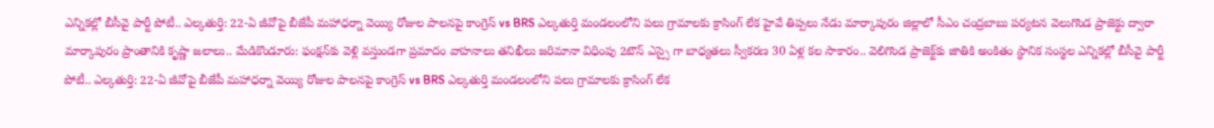ఎన్నికల్లో బీసీవై పార్టీ పోటీ.. ఎల్కతుర్తి: 22-ఏ జీవోపై బీజేపీ మహాధర్నా వెయ్యి రోజుల పాలనపై కాంగ్రెస్ vs BRS ఎల్కతుర్తి మండలంలోని పలు గ్రామాలకు క్రాసింగ్ లేక హైవే తిప్పలు నేడు మార్కాపురం జిల్లాలో సీఎం చంద్రబాబు పర్యటన వెలుగొండ ప్రాజెక్టు ద్వారా మార్కాపురం ప్రాంతానికి కృష్ణా జలాలు.. మేడికొండూరు: ఫంక్షన్‌కు వెళ్లి వస్తుండగా ప్రమాదం వాహనాలు తనిఖీలు జరిమానా విధింపు 2టౌన్ ఎస్సై గా బాధ్యతలు స్వీకరణ 30 ఏళ్ల కల సాకారం.. వెలిగొండ ప్రాజెక్ట్‌కు జాతికి అంకితం స్థానిక సంస్థల ఎన్నికల్లో బీసీవై పార్టీ పోటీ.. ఎల్కతుర్తి: 22-ఏ జీవోపై బీజేపీ మహాధర్నా వెయ్యి రోజుల పాలనపై కాంగ్రెస్ vs BRS ఎల్కతుర్తి మండలంలోని పలు గ్రామాలకు క్రాసింగ్ లేక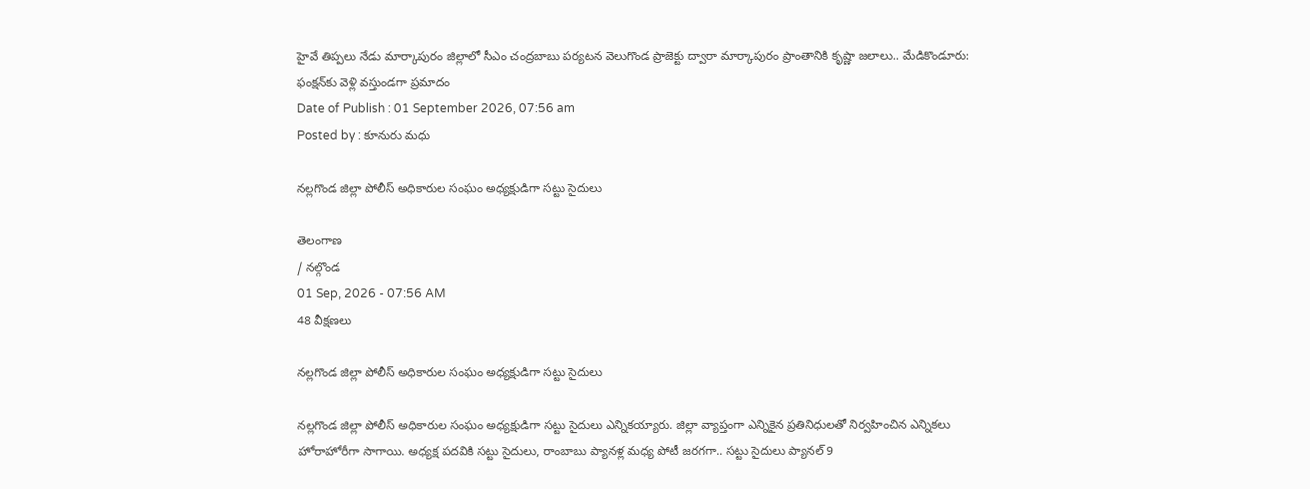హైవే తిప్పలు నేడు మార్కాపురం జిల్లాలో సీఎం చంద్రబాబు పర్యటన వెలుగొండ ప్రాజెక్టు ద్వారా మార్కాపురం ప్రాంతానికి కృష్ణా జలాలు.. మేడికొండూరు: ఫంక్షన్‌కు వెళ్లి వస్తుండగా ప్రమాదం
Date of Publish : 01 September 2026, 07:56 am
Posted by : కూనురు మధు

నల్లగొండ జిల్లా పోలీస్ అధికారుల సంఘం అధ్యక్షుడిగా సట్టు సైదులు

తెలంగాణ
/ నల్గొండ
01 Sep, 2026 - 07:56 AM
48 వీక్షణలు

నల్లగొండ జిల్లా పోలీస్ అధికారుల సంఘం అధ్యక్షుడిగా సట్టు సైదులు

నల్లగొండ జిల్లా పోలీస్ అధికారుల సంఘం అధ్యక్షుడిగా సట్టు సైదులు ఎన్నికయ్యారు. జిల్లా వ్యాప్తంగా ఎన్నికైన ప్రతినిధులతో నిర్వహించిన ఎన్నికలు హోరాహోరీగా సాగాయి. అధ్యక్ష పదవికి సట్టు సైదులు, రాంబాబు ప్యానళ్ల మధ్య పోటీ జరగగా.. సట్టు సైదులు ప్యానల్ 9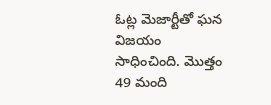ఓట్ల మెజార్టీతో ఘన విజయం సాధించింది. మొత్తం 49 మంది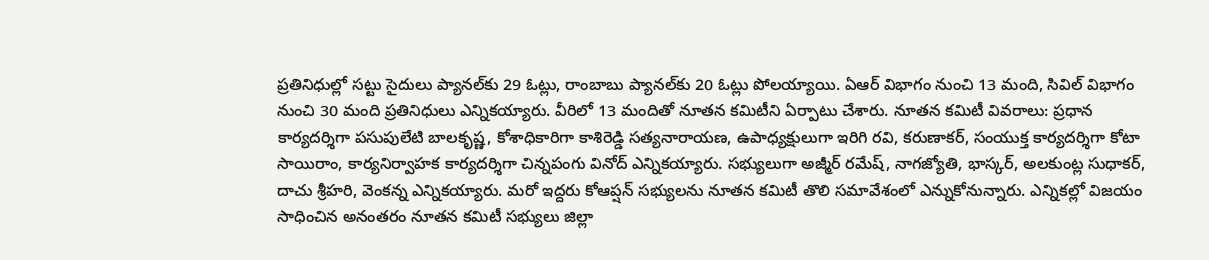ప్రతినిధుల్లో సట్టు సైదులు ప్యానల్‌కు 29 ఓట్లు, రాంబాబు ప్యానల్‌కు 20 ఓట్లు పోలయ్యాయి. ఏఆర్ విభాగం నుంచి 13 మంది, సివిల్ విభాగం నుంచి 30 మంది ప్రతినిధులు ఎన్నికయ్యారు. వీరిలో 13 మందితో నూతన కమిటీని ఏర్పాటు చేశారు. నూతన కమిటీ వివరాలు: ప్రధాన కార్యదర్శిగా పసుపులేటి బాలకృష్ణ, కోశాధికారిగా కాశిరెడ్డి సత్యనారాయణ, ఉపాధ్యక్షులుగా ఇరిగి రవి, కరుణాకర్, సంయుక్త కార్యదర్శిగా కోటా సాయిరాం, కార్యనిర్వాహక కార్యదర్శిగా చిన్నపంగు వినోద్ ఎన్నికయ్యారు. సభ్యులుగా అజ్మీర్ రమేష్, నాగజ్యోతి, భాస్కర్, అలకుంట్ల సుధాకర్, దాచు శ్రీహరి, వెంకన్న ఎన్నికయ్యారు. మరో ఇద్దరు కోఆప్షన్ సభ్యులను నూతన కమిటీ తొలి సమావేశంలో ఎన్నుకోనున్నారు. ఎన్నికల్లో విజయం సాధించిన అనంతరం నూతన కమిటీ సభ్యులు జిల్లా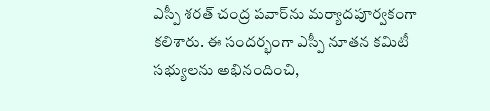ఎస్పీ శరత్ చంద్ర పవార్‌ను మర్యాదపూర్వకంగా కలిశారు. ఈ సందర్భంగా ఎస్పీ నూతన కమిటీ సభ్యులను అభినందించి,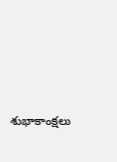శుభాకాంక్షలు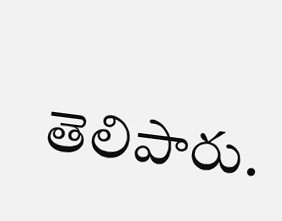తెలిపారు.